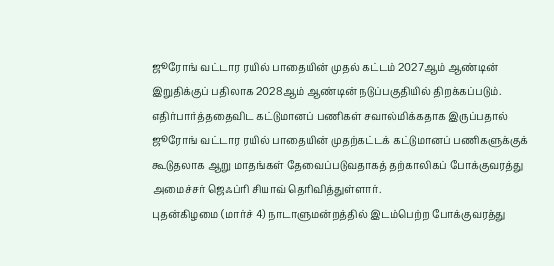ஜூரோங் வட்டார ரயில் பாதையின் முதல் கட்டம் 2027ஆம் ஆண்டின் இறுதிக்குப் பதிலாக 2028ஆம் ஆண்டின் நடுப்பகுதியில் திறக்கப்படும்.
எதிர்பார்த்ததைவிட கட்டுமானப் பணிகள் சவால்மிக்கதாக இருப்பதால் ஜூரோங் வட்டார ரயில் பாதையின் முதற்கட்டக் கட்டுமானப் பணிகளுக்குக் கூடுதலாக ஆறு மாதங்கள் தேவைப்படுவதாகத் தற்காலிகப் போக்குவரத்து அமைச்சர் ஜெஃப்ரி சியாவ் தெரிவித்துள்ளார்.
புதன்கிழமை (மார்ச் 4) நாடாளுமன்றத்தில் இடம்பெற்ற போக்குவரத்து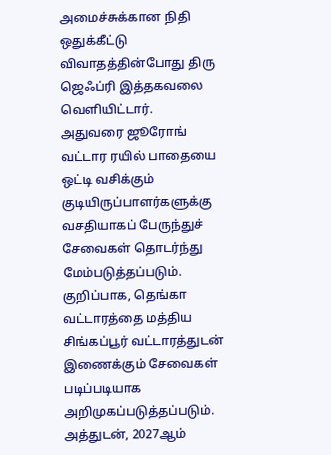அமைச்சுக்கான நிதி ஒதுக்கீட்டு விவாதத்தின்போது திரு ஜெஃப்ரி இத்தகவலை வெளியிட்டார்.
அதுவரை ஜூரோங் வட்டார ரயில் பாதையை ஒட்டி வசிக்கும் குடியிருப்பாளர்களுக்கு வசதியாகப் பேருந்துச் சேவைகள் தொடர்ந்து மேம்படுத்தப்படும்.
குறிப்பாக, தெங்கா வட்டாரத்தை மத்திய சிங்கப்பூர் வட்டாரத்துடன் இணைக்கும் சேவைகள் படிப்படியாக அறிமுகப்படுத்தப்படும்.
அத்துடன், 2027ஆம்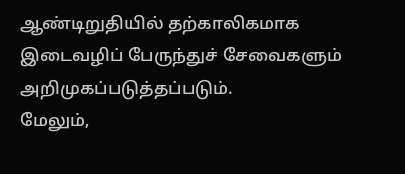ஆண்டிறுதியில் தற்காலிகமாக இடைவழிப் பேருந்துச் சேவைகளும் அறிமுகப்படுத்தப்படும்.
மேலும்,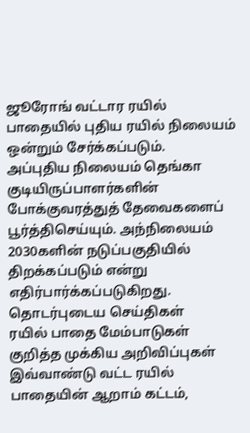ஜூரோங் வட்டார ரயில் பாதையில் புதிய ரயில் நிலையம் ஒன்றும் சேர்க்கப்படும்.
அப்புதிய நிலையம் தெங்கா குடியிருப்பாளர்களின் போக்குவரத்துத் தேவைகளைப் பூர்த்திசெய்யும். அந்நிலையம் 2030களின் நடுப்பகுதியில் திறக்கப்படும் என்று எதிர்பார்க்கப்படுகிறது.
தொடர்புடைய செய்திகள்
ரயில் பாதை மேம்பாடுகள் குறித்த முக்கிய அறிவிப்புகள்
இவ்வாண்டு வட்ட ரயில் பாதையின் ஆறாம் கட்டம்,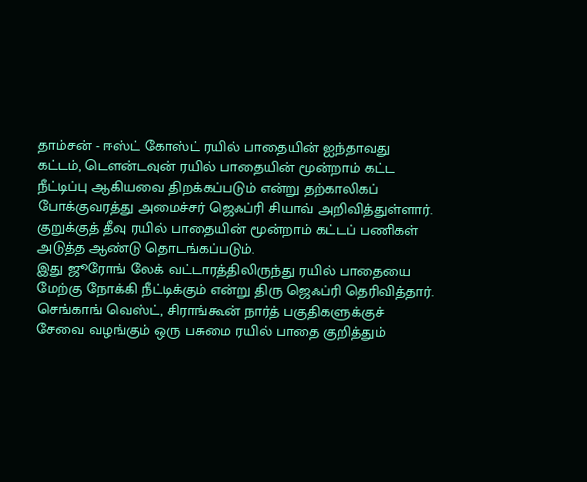தாம்சன் - ஈஸ்ட் கோஸ்ட் ரயில் பாதையின் ஐந்தாவது கட்டம், டௌன்டவுன் ரயில் பாதையின் மூன்றாம் கட்ட நீட்டிப்பு ஆகியவை திறக்கப்படும் என்று தற்காலிகப் போக்குவரத்து அமைச்சர் ஜெஃப்ரி சியாவ் அறிவித்துள்ளார்.
குறுக்குத் தீவு ரயில் பாதையின் மூன்றாம் கட்டப் பணிகள் அடுத்த ஆண்டு தொடங்கப்படும்.
இது ஜூரோங் லேக் வட்டாரத்திலிருந்து ரயில் பாதையை மேற்கு நோக்கி நீட்டிக்கும் என்று திரு ஜெஃப்ரி தெரிவித்தார்.
செங்காங் வெஸ்ட், சிராங்கூன் நார்த் பகுதிகளுக்குச் சேவை வழங்கும் ஒரு பசுமை ரயில் பாதை குறித்தும்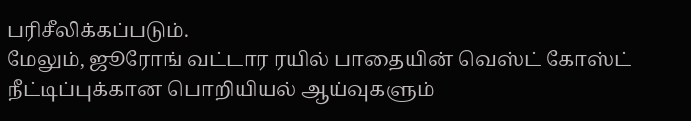பரிசீலிக்கப்படும்.
மேலும், ஜூரோங் வட்டார ரயில் பாதையின் வெஸ்ட் கோஸ்ட் நீட்டிப்புக்கான பொறியியல் ஆய்வுகளும்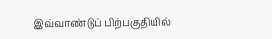இவ்வாண்டுப் பிற்பகுதியில்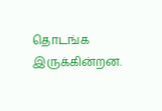தொடங்க இருக்கின்றன.